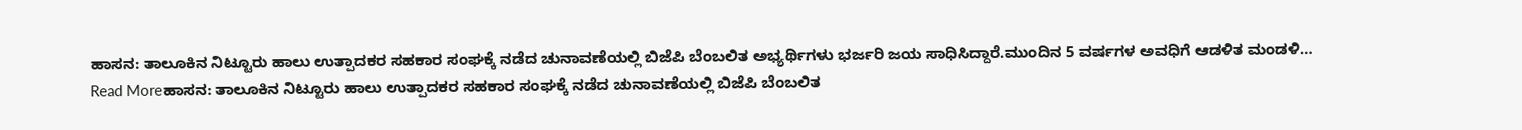ಹಾಸನ: ತಾಲೂಕಿನ ನಿಟ್ಟೂರು ಹಾಲು ಉತ್ಪಾದಕರ ಸಹಕಾರ ಸಂಘಕ್ಕೆ ನಡೆದ ಚುನಾವಣೆಯಲ್ಲಿ ಬಿಜೆಪಿ ಬೆಂಬಲಿತ ಅಭ್ಯರ್ಥಿಗಳು ಭರ್ಜರಿ ಜಯ ಸಾಧಿಸಿದ್ದಾರೆ.ಮುಂದಿನ 5 ವರ್ಷಗಳ ಅವಧಿಗೆ ಆಡಳಿತ ಮಂಡಳಿ…
Read Moreಹಾಸನ: ತಾಲೂಕಿನ ನಿಟ್ಟೂರು ಹಾಲು ಉತ್ಪಾದಕರ ಸಹಕಾರ ಸಂಘಕ್ಕೆ ನಡೆದ ಚುನಾವಣೆಯಲ್ಲಿ ಬಿಜೆಪಿ ಬೆಂಬಲಿತ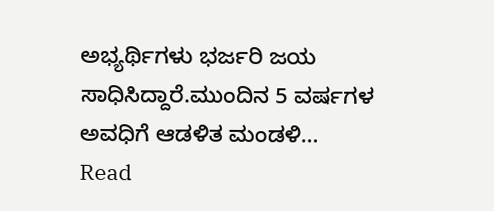ಅಭ್ಯರ್ಥಿಗಳು ಭರ್ಜರಿ ಜಯ ಸಾಧಿಸಿದ್ದಾರೆ.ಮುಂದಿನ 5 ವರ್ಷಗಳ ಅವಧಿಗೆ ಆಡಳಿತ ಮಂಡಳಿ…
Read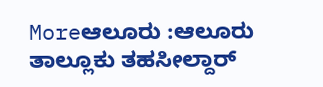Moreಆಲೂರು :ಆಲೂರು ತಾಲ್ಲೂಕು ತಹಸೀಲ್ದಾರ್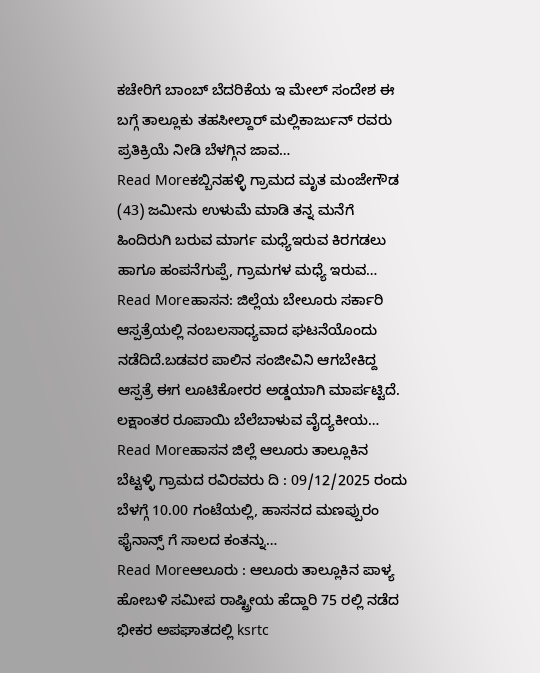ಕಚೇರಿಗೆ ಬಾಂಬ್ ಬೆದರಿಕೆಯ ಇ ಮೇಲ್ ಸಂದೇಶ ಈ ಬಗ್ಗೆ ತಾಲ್ಲೂಕು ತಹಸೀಲ್ದಾರ್ ಮಲ್ಲಿಕಾರ್ಜುನ್ ರವರು ಪ್ರತಿಕ್ರಿಯೆ ನೀಡಿ ಬೆಳಗ್ಗಿನ ಜಾವ…
Read Moreಕಬ್ಬಿನಹಳ್ಳಿ ಗ್ರಾಮದ ಮೃತ ಮಂಜೇಗೌಡ (43) ಜಮೀನು ಉಳುಮೆ ಮಾಡಿ ತನ್ನ ಮನೆಗೆ ಹಿಂದಿರುಗಿ ಬರುವ ಮಾರ್ಗ ಮಧ್ಯೆಇರುವ ಕಿರಗಡಲು ಹಾಗೂ ಹಂಪನೆಗುಪ್ಪೆ, ಗ್ರಾಮಗಳ ಮಧ್ಯೆ ಇರುವ…
Read Moreಹಾಸನ: ಜಿಲ್ಲೆಯ ಬೇಲೂರು ಸರ್ಕಾರಿ ಆಸ್ಪತ್ರೆಯಲ್ಲಿ ನಂಬಲಸಾಧ್ಯವಾದ ಘಟನೆಯೊಂದು ನಡೆದಿದೆ.ಬಡವರ ಪಾಲಿನ ಸಂಜೀವಿನಿ ಆಗಬೇಕಿದ್ದ ಆಸ್ಪತ್ರೆ ಈಗ ಲೂಟಿಕೋರರ ಅಡ್ಡಯಾಗಿ ಮಾರ್ಪಟ್ಟಿದೆ. ಲಕ್ಷಾಂತರ ರೂಪಾಯಿ ಬೆಲೆಬಾಳುವ ವೈದ್ಯಕೀಯ…
Read Moreಹಾಸನ ಜಿಲ್ಲೆ ಆಲೂರು ತಾಲ್ಲೂಕಿನ ಬೆಟ್ಟಳ್ಳಿ ಗ್ರಾಮದ ರವಿರವರು ದಿ : 09/12/2025 ರಂದು ಬೆಳಗ್ಗೆ 10.00 ಗಂಟೆಯಲ್ಲಿ, ಹಾಸನದ ಮಣಪ್ಪುರಂ ಫೈನಾನ್ಸ್ ಗೆ ಸಾಲದ ಕಂತನ್ನು…
Read Moreಆಲೂರು : ಆಲೂರು ತಾಲ್ಲೂಕಿನ ಪಾಳ್ಯ ಹೋಬಳಿ ಸಮೀಪ ರಾಷ್ಟ್ರೀಯ ಹೆದ್ದಾರಿ 75 ರಲ್ಲಿ ನಡೆದ ಭೀಕರ ಅಪಘಾತದಲ್ಲಿ ksrtc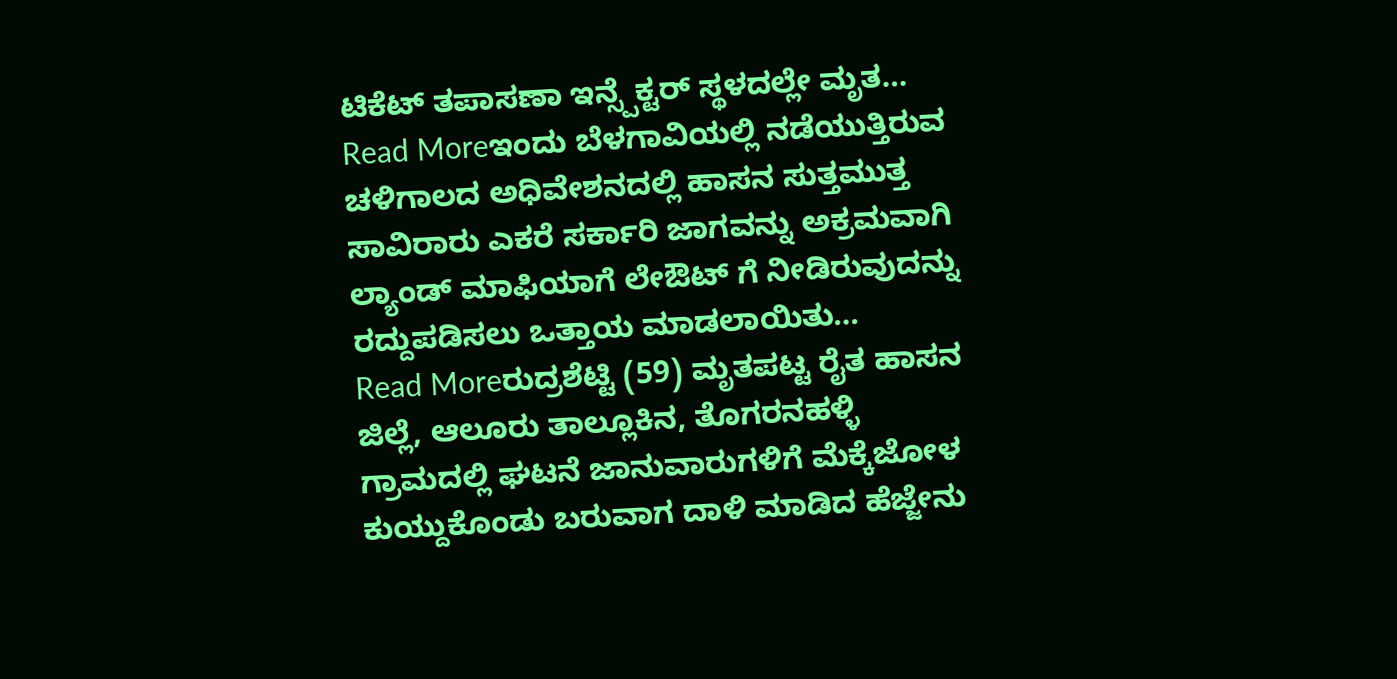ಟಿಕೆಟ್ ತಪಾಸಣಾ ಇನ್ಸ್ಪೆಕ್ಟರ್ ಸ್ಥಳದಲ್ಲೇ ಮೃತ…
Read Moreಇಂದು ಬೆಳಗಾವಿಯಲ್ಲಿ ನಡೆಯುತ್ತಿರುವ ಚಳಿಗಾಲದ ಅಧಿವೇಶನದಲ್ಲಿ ಹಾಸನ ಸುತ್ತಮುತ್ತ ಸಾವಿರಾರು ಎಕರೆ ಸರ್ಕಾರಿ ಜಾಗವನ್ನು ಅಕ್ರಮವಾಗಿ ಲ್ಯಾಂಡ್ ಮಾಫಿಯಾಗೆ ಲೇಔಟ್ ಗೆ ನೀಡಿರುವುದನ್ನು ರದ್ದುಪಡಿಸಲು ಒತ್ತಾಯ ಮಾಡಲಾಯಿತು…
Read Moreರುದ್ರಶೆಟ್ಟಿ (59) ಮೃತಪಟ್ಟ ರೈತ ಹಾಸನ ಜಿಲ್ಲೆ, ಆಲೂರು ತಾಲ್ಲೂಕಿನ, ತೊಗರನಹಳ್ಳಿ ಗ್ರಾಮದಲ್ಲಿ ಘಟನೆ ಜಾನುವಾರುಗಳಿಗೆ ಮೆಕ್ಕೆಜೋಳ ಕುಯ್ದುಕೊಂಡು ಬರುವಾಗ ದಾಳಿ ಮಾಡಿದ ಹೆಜ್ಜೇನು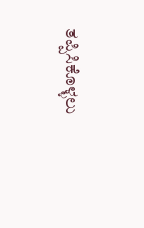ತಪ್ಪಿಸಿಕೊಳ್ಳಲು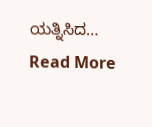ಯತ್ನಿಸಿದ…
Read More